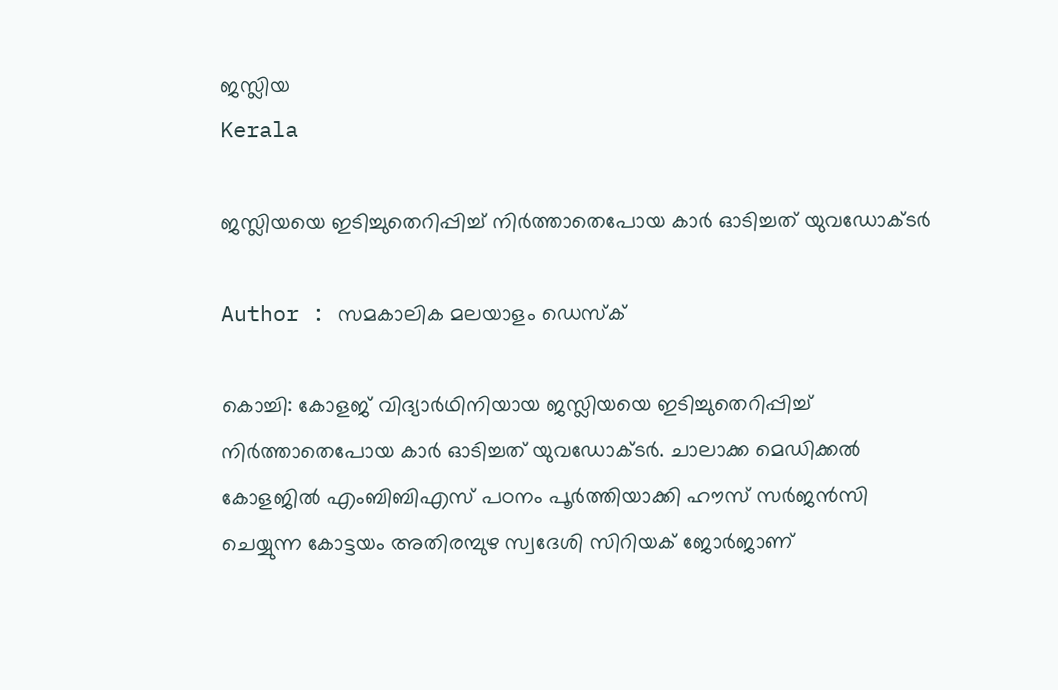ജസ്ലിയ
Kerala

ജസ്ലിയയെ ഇടിച്ചുതെറിപ്പിച്ച് നിര്‍ത്താതെപോയ കാര്‍ ഓടിച്ചത് യുവഡോക്ടര്‍

Author : സമകാലിക മലയാളം ഡെസ്ക്

കൊച്ചി: കോളജ് വിദ്യാര്‍ഥിനിയായ ജസ്ലിയയെ ഇടിച്ചുതെറിപ്പിച്ച് നിര്‍ത്താതെപോയ കാര്‍ ഓടിച്ചത് യുവഡോക്ടര്‍. ചാലാക്ക മെഡിക്കല്‍ കോളജില്‍ എംബിബിഎസ് പഠനം പൂര്‍ത്തിയാക്കി ഹൗസ് സര്‍ജന്‍സി ചെയ്യുന്ന കോട്ടയം അതിരമ്പുഴ സ്വദേശി സിറിയക് ജോര്‍ജാണ്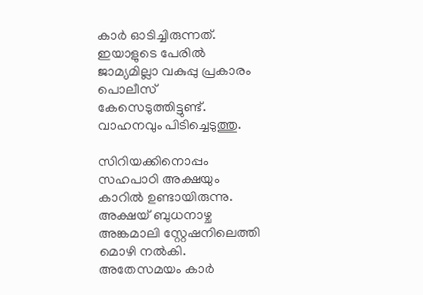കാര്‍ ഓടിച്ചിരുന്നത്. ഇയാളുടെ പേരില്‍ ജാമ്യമില്ലാ വകുപ്പു പ്രകാരം പൊലീസ് കേസെടുത്തിട്ടുണ്ട്. വാഹനവും പിടിച്ചെടുത്തു.

സിറിയക്കിനൊപ്പം സഹപാഠി അക്ഷയും കാറില്‍ ഉണ്ടായിരുന്നു. അക്ഷയ് ബുധനാഴ്ച അങ്കമാലി സ്റ്റേഷനിലെത്തി മൊഴി നല്‍കി. അതേസമയം കാര്‍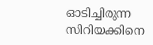ഓടിച്ചിരുന്ന സിറിയക്കിനെ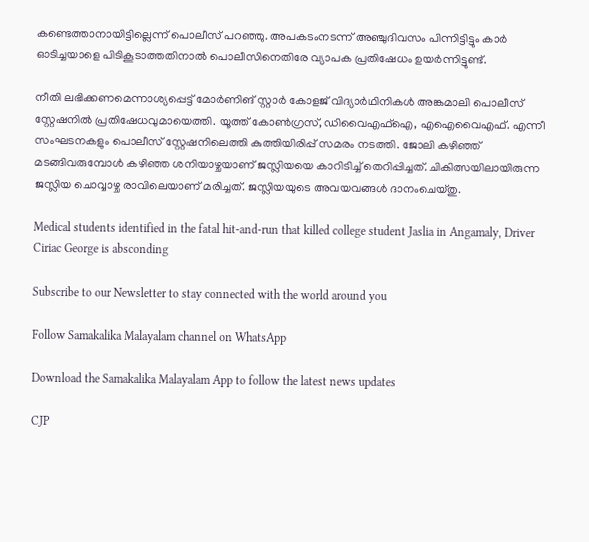കണ്ടെത്താനായിട്ടില്ലെന്ന് പൊലീസ് പറഞ്ഞു. അപകടംനടന്ന് അഞ്ചുദിവസം പിന്നിട്ടിട്ടും കാര്‍ ഓടിച്ചയാളെ പിടികൂടാത്തതിനാല്‍ പൊലീസിനെതിരേ വ്യാപക പ്രതിഷേധം ഉയര്‍ന്നിട്ടുണ്ട്.

നീതി ലഭിക്കണമെന്നാശ്യപ്പെട്ട് മോര്‍ണിങ് സ്റ്റാര്‍ കോളജ് വിദ്യാര്‍ഥിനികള്‍ അങ്കമാലി പൊലീസ് സ്റ്റേഷനില്‍ പ്രതിഷേധവുമായെത്തി. യൂത്ത് കോണ്‍ഗ്രസ്, ഡിവൈഎഫ്‌ഐ, എഐവൈഎഫ്. എന്നീ സംഘടനകളും പൊലീസ് സ്റ്റേഷനിലെത്തി കുത്തിയിരിപ്പ് സമരം നടത്തി. ജോലി കഴിഞ്ഞ് മടങ്ങിവരുമ്പോള്‍ കഴിഞ്ഞ ശനിയാഴ്ചയാണ് ജസ്ലിയയെ കാറിടിച്ച് തെറിപ്പിച്ചത്. ചികിത്സയിലായിരുന്ന ജസ്ലിയ ചൊവ്വാഴ്ച രാവിലെയാണ് മരിച്ചത്. ജസ്ലിയയുടെ അവയവങ്ങള്‍ ദാനംചെയ്തു.

Medical students identified in the fatal hit-and-run that killed college student Jaslia in Angamaly, Driver Ciriac George is absconding

Subscribe to our Newsletter to stay connected with the world around you

Follow Samakalika Malayalam channel on WhatsApp

Download the Samakalika Malayalam App to follow the latest news updates

CJP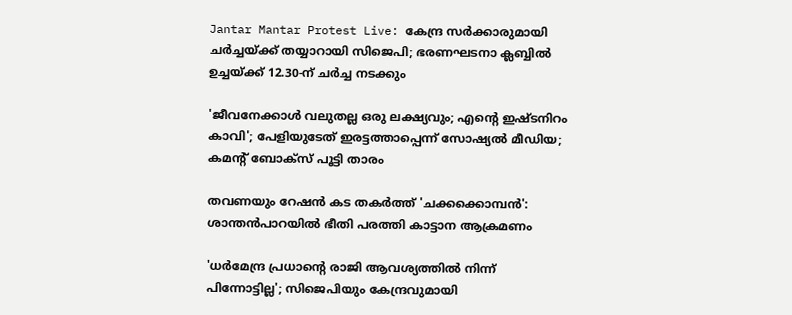Jantar Mantar Protest Live: കേന്ദ്ര സർക്കാരുമായി ചർച്ചയ്ക്ക് തയ്യാറായി സിജെപി; ഭരണഘടനാ ക്ലബ്ബിൽ ഉച്ചയ്ക്ക് 12.30-ന് ചർച്ച നടക്കും

'ജീവനേക്കാള്‍ വലുതല്ല ഒരു ലക്ഷ്യവും; എന്റെ ഇഷ്ടനിറം കാവി'; പേളിയുടേത് ഇരട്ടത്താപ്പെന്ന് സോഷ്യല്‍ മീഡിയ; കമന്റ് ബോക്‌സ് പൂട്ടി താരം

തവണയും റേഷൻ കട തകർത്ത് 'ചക്കക്കൊമ്പൻ': ശാന്തൻപാറയിൽ ഭീതി പരത്തി കാട്ടാന ആക്രമണം

'ധര്‍മേന്ദ്ര പ്രധാന്റെ രാജി ആവശ്യത്തില്‍ നിന്ന് പിന്നോട്ടില്ല'; സിജെപിയും കേന്ദ്രവുമായി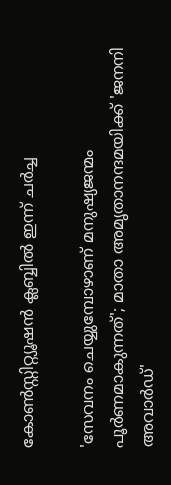കോണ്‍സ്റ്റിറ്റ്യൂഷന്‍ ക്ലബ്ബില്‍ ഇന്ന് ചര്‍ച്ച

'സേവനം ചെയ്യുമ്പോഴാണ് മനുഷ്യജന്മം പൂര്‍ണമാകുന്നത്'; മാതാ അമൃതാനന്ദമയിക്ക് 'ജനനി അവാര്‍ഡ്'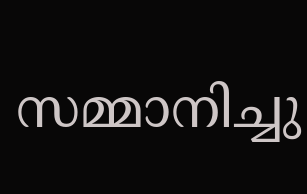സമ്മാനിച്ചു